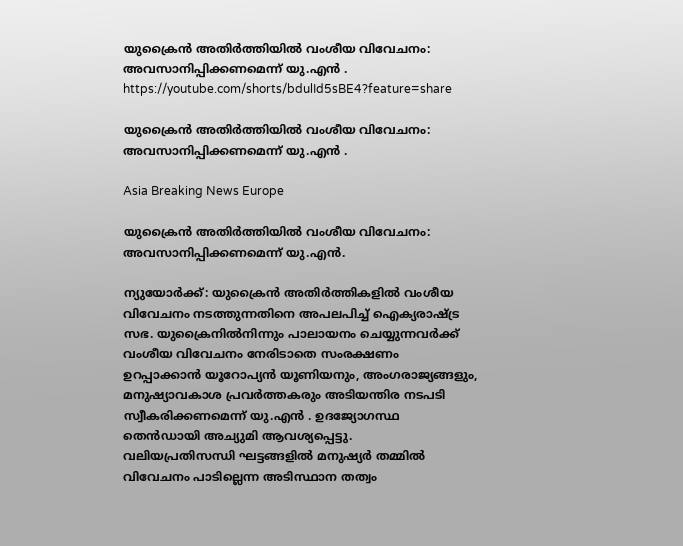യുക്രൈന്‍ അതിര്‍ത്തിയില്‍ വംശീയ വിവേചനം: അവസാനിപ്പിക്കണമെന്ന് യു.എന്‍ ‍. https://youtube.com/shorts/bdulId5sBE4?feature=share

യുക്രൈന്‍ അതിര്‍ത്തിയില്‍ വംശീയ വിവേചനം: അവസാനിപ്പിക്കണമെന്ന് യു.എന്‍ ‍.

Asia Breaking News Europe

യുക്രൈന്‍ അതിര്‍ത്തിയില്‍ വംശീയ വിവേചനം: അവസാനിപ്പിക്കണമെന്ന് യു.എന്‍.

ന്യുയോര്‍ക്ക്: യുക്രൈന്‍ അതിര്‍ത്തികളില്‍ വംശീയ വിവേചനം നടത്തുന്നതിനെ അപലപിച്ച് ഐക്യരാഷ്ട്ര സഭ. യുക്രൈനില്‍നിന്നും പാലായനം ചെയ്യുന്നവര്‍ക്ക് വംശീയ വിവേചനം നേരിടാതെ സംരക്ഷണം ഉറപ്പാക്കാന്‍ യൂറോപ്യന്‍ യൂണിയനും, അംഗരാജ്യങ്ങളും, മനുഷ്യാവകാശ പ്രവര്‍ത്തകരും അടിയന്തിര നടപടി സ്വീകരിക്കണമെന്ന് യു.എന്‍ ‍. ഉദജ്യോഗസ്ഥ തെന്‍ഡായി അച്യുമി ആവശ്യപ്പെട്ടു.
വലിയപ്രതിസന്ധി ഘട്ടങ്ങളില്‍ മനുഷ്യര്‍ തമ്മില്‍ വിവേചനം പാടില്ലെന്ന അടിസ്ഥാന തത്വം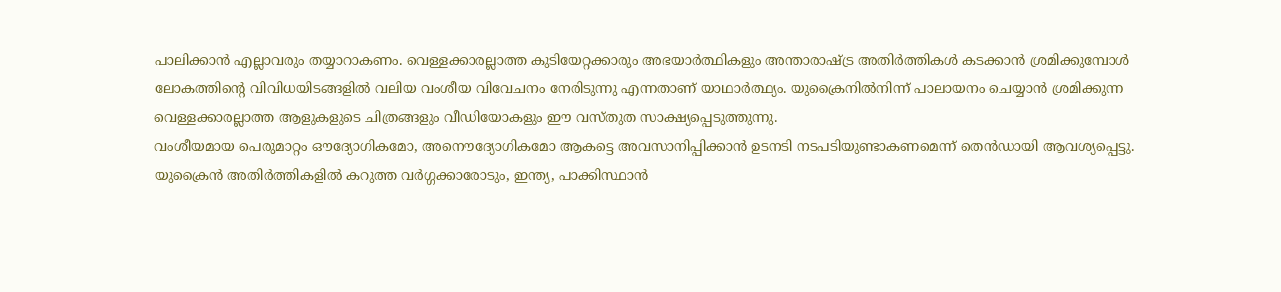പാലിക്കാന്‍ എല്ലാവരും തയ്യാറാകണം. വെള്ളക്കാരല്ലാത്ത കുടിയേറ്റക്കാരും അഭയാര്‍ത്ഥികളും അന്താരാഷ്ട്ര അതിര്‍ത്തികള്‍ കടക്കാന്‍ ശ്രമിക്കുമ്പോള്‍ ലോകത്തിന്റെ വിവിധയിടങ്ങളില്‍ വലിയ വംശീയ വിവേചനം നേരിടുന്നു എന്നതാണ് യാഥാര്‍ത്ഥ്യം. യുക്രൈനില്‍നിന്ന് പാലായനം ചെയ്യാന്‍ ശ്രമിക്കുന്ന വെള്ളക്കാരല്ലാത്ത ആളുകളുടെ ചിത്രങ്ങളും വീഡിയോകളും ഈ വസ്തുത സാക്ഷ്യപ്പെടുത്തുന്നു.
വംശീയമായ പെരുമാറ്റം ഔദ്യോഗികമോ, അനൌദ്യോഗികമോ ആകട്ടെ അവസാനിപ്പിക്കാന്‍ ഉടനടി നടപടിയുണ്ടാകണമെന്ന് തെന്‍ഡായി ആവശ്യപ്പെട്ടു. യുക്രൈന്‍ അതിര്‍ത്തികളില്‍ കറുത്ത വര്‍ഗ്ഗക്കാരോടും, ഇന്ത്യ, പാക്കിസ്ഥാന്‍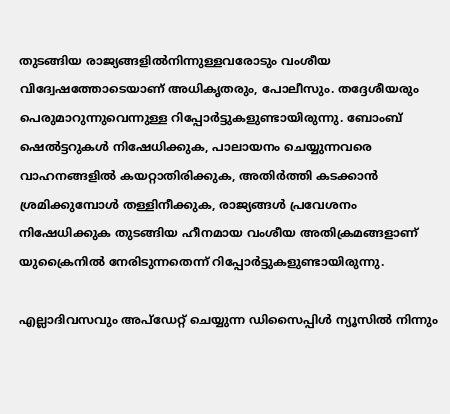തുടങ്ങിയ രാജ്യങ്ങളില്‍നിന്നുള്ളവരോടും വംശീയ വിദ്വേഷത്തോടെയാണ് അധികൃതരും, പോലീസും. തദ്ദേശീയരും പെരുമാറുന്നുവെന്നുള്ള റിപ്പോര്‍ട്ടുകളുണ്ടായിരുന്നു. ബോംബ് ഷെല്‍ട്ടറുകള്‍ നിഷേധിക്കുക, പാലായനം ചെയ്യുന്നവരെ വാഹനങ്ങളില്‍ കയറ്റാതിരിക്കുക, അതിര്‍ത്തി കടക്കാന്‍ ശ്രമിക്കുമ്പോള്‍ തള്ളിനീക്കുക, രാജ്യങ്ങള്‍ പ്രവേശനം നിഷേധിക്കുക തുടങ്ങിയ ഹീനമായ വംശീയ അതിക്രമങ്ങളാണ് യുക്രൈനില്‍ നേരിടുന്നതെന്ന് റിപ്പോര്‍ട്ടുകളുണ്ടായിരുന്നു.

എല്ലാദിവസവും അപ്ഡേറ്റ് ചെയ്യുന്ന ഡിസൈപ്പിൾ ന്യൂസിൽ നിന്നും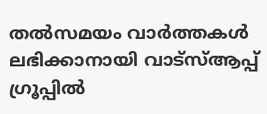തൽസമയം വാർത്തകൾ ലഭിക്കാനായി വാട്സ്ആപ്പ് ഗ്രൂപ്പിൽ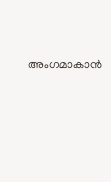അംഗമാകാൻ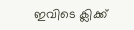ഇവിടെ ക്ലിക്ക്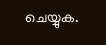ചെയ്യുക.